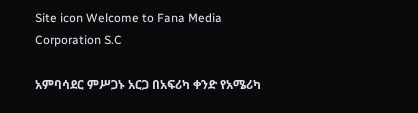Site icon Welcome to Fana Media Corporation S.C

አምባሳደር ምሥጋኑ አርጋ በአፍሪካ ቀንድ የአሜሪካ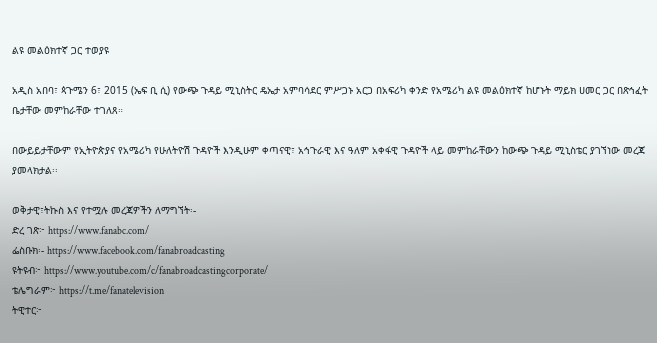ልዩ መልዕክተኛ ጋር ተወያዩ

አዲስ አበባ፣ ጳጉሜን 6፣ 2015 (ኤፍ ቢ ሲ) የውጭ ጉዳይ ሚኒስትር ዴኤታ አምባሳደር ምሥጋኑ አርጋ በአፍሪካ ቀንድ የአሜሪካ ልዩ መልዕክተኛ ከሆኑት ማይክ ሀመር ጋር በጽኅፈት ቤታቸው መምከራቸው ተገለጸ።

በውይይታቸውም የኢትዮጵያና የአሜሪካ የሁለትዮሽ ጉዳዮች እንዲሁም ቀጣናዊ፣ አኅጉራዊ እና ዓለም አቀፋዊ ጉዳዮች ላይ መምከራቸውን ከውጭ ጉዳይ ሚኒስቴር ያገኘነው መረጃ ያመላክታል፡፡

ወቅታዊ፣ትኩስ እና የተሟሉ መረጃዎችን ለማግኘት፡-
ድረ ገጽ፦ https://www.fanabc.com/
ፌስቡክ፡- https://www.facebook.com/fanabroadcasting
ዩትዩብ፦ https://www.youtube.com/c/fanabroadcastingcorporate/
ቴሌግራም፦ https://t.me/fanatelevision
ትዊተር፦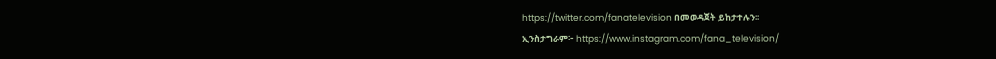https://twitter.com/fanatelevision በመወዳጀት ይከታተሉን፡፡
ኢንስታግራም፦ https://www.instagram.com/fana_television/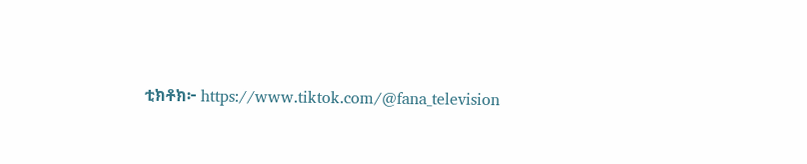ቲክቶክ፦ https://www.tiktok.com/@fana_television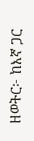ዘወትር፦ ከእኛ ጋር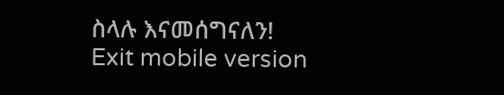ስላሉ እናመሰግናለን!
Exit mobile version